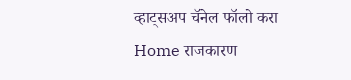व्हाट्सअप चॅनेल फॉलो करा
Home राजकारण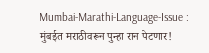Mumbai-Marathi-Language-Issue : मुंबईत मराठीवरून पुन्हा रान पेटणार!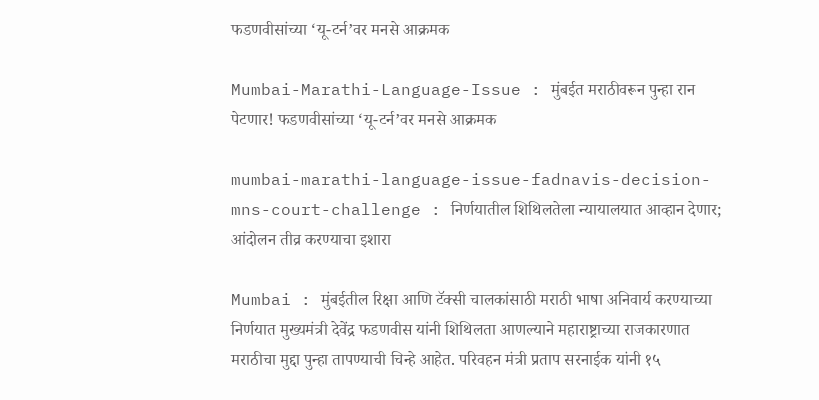फडणवीसांच्या ‘यू-टर्न’वर मनसे आक्रमक

Mumbai-Marathi-Language-Issue : मुंबईत मराठीवरून पुन्हा रान पेटणार! फडणवीसांच्या ‘यू-टर्न’वर मनसे आक्रमक

mumbai-marathi-language-issue-fadnavis-decision-mns-court-challenge : निर्णयातील शिथिलतेला न्यायालयात आव्हान देणार; आंदोलन तीव्र करण्याचा इशारा

Mumbai : मुंबईतील रिक्षा आणि टॅक्सी चालकांसाठी मराठी भाषा अनिवार्य करण्याच्या निर्णयात मुख्यमंत्री देवेंद्र फडणवीस यांनी शिथिलता आणल्याने महाराष्ट्राच्या राजकारणात मराठीचा मुद्दा पुन्हा तापण्याची चिन्हे आहेत. परिवहन मंत्री प्रताप सरनाईक यांनी १५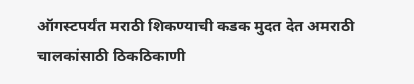ऑगस्टपर्यंत मराठी शिकण्याची कडक मुदत देत अमराठी चालकांसाठी ठिकठिकाणी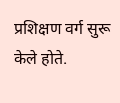प्रशिक्षण वर्ग सुरू केले होते.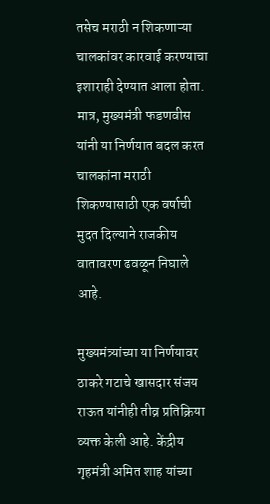तसेच मराठी न शिकणाऱ्या चालकांवर कारवाई करण्याचा इशाराही देण्यात आला होता. मात्र, मुख्यमंत्री फडणवीस यांनी या निर्णयात बदल करत चालकांना मराठी शिकण्यासाठी एक वर्षाची मुदत दिल्याने राजकीय वातावरण ढवळून निघाले आहे.

मुख्यमंत्र्यांच्या या निर्णयावर ठाकरे गटाचे खासदार संजय राऊत यांनीही तीव्र प्रतिक्रिया व्यक्त केली आहे. केंद्रीय गृहमंत्री अमित शाह यांच्या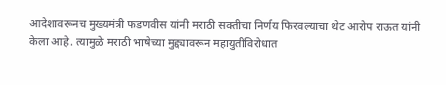आदेशावरूनच मुख्यमंत्री फडणवीस यांनी मराठी सक्तीचा निर्णय फिरवल्याचा थेट आरोप राऊत यांनी केला आहे. त्यामुळे मराठी भाषेच्या मुद्द्यावरून महायुतीविरोधात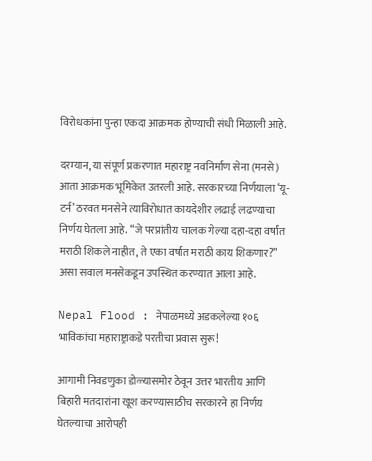विरोधकांना पुन्हा एकदा आक्रमक होण्याची संधी मिळाली आहे.

दरम्यान, या संपूर्ण प्रकरणात महाराष्ट्र नवनिर्माण सेना (मनसे) आता आक्रमक भूमिकेत उतरली आहे. सरकारच्या निर्णयाला ‘यू-टर्न’ ठरवत मनसेने त्याविरोधात कायदेशीर लढाई लढण्याचा निर्णय घेतला आहे. “जे परप्रांतीय चालक गेल्या दहा-दहा वर्षांत मराठी शिकले नाहीत, ते एका वर्षात मराठी काय शिकणार?” असा सवाल मनसेकडून उपस्थित करण्यात आला आहे.

Nepal Flood : नेपाळमध्ये अडकलेल्या १०६ भाविकांचा महाराष्ट्राकडे परतीचा प्रवास सुरू!

आगामी निवडणुका डोळ्यासमोर ठेवून उत्तर भारतीय आणि बिहारी मतदारांना खूश करण्यासाठीच सरकारने हा निर्णय घेतल्याचा आरोपही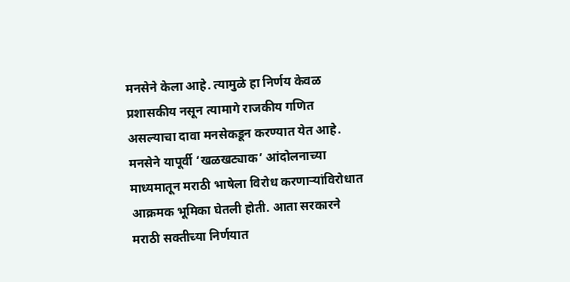मनसेने केला आहे. त्यामुळे हा निर्णय केवळ प्रशासकीय नसून त्यामागे राजकीय गणित असल्याचा दावा मनसेकडून करण्यात येत आहे. मनसेने यापूर्वी ‘खळखट्याक’ आंदोलनाच्या माध्यमातून मराठी भाषेला विरोध करणाऱ्यांविरोधात आक्रमक भूमिका घेतली होती. आता सरकारने मराठी सक्तीच्या निर्णयात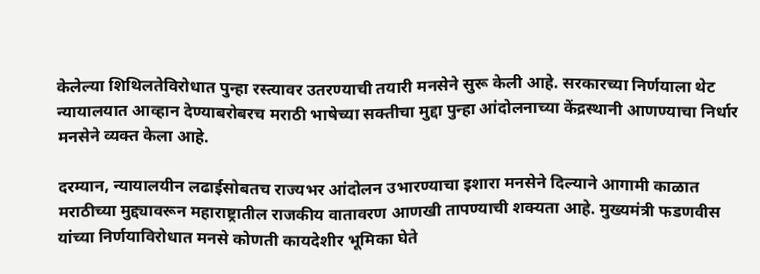केलेल्या शिथिलतेविरोधात पुन्हा रस्त्यावर उतरण्याची तयारी मनसेने सुरू केली आहे. सरकारच्या निर्णयाला थेट न्यायालयात आव्हान देण्याबरोबरच मराठी भाषेच्या सक्तीचा मुद्दा पुन्हा आंदोलनाच्या केंद्रस्थानी आणण्याचा निर्धार मनसेने व्यक्त केला आहे.

दरम्यान, न्यायालयीन लढाईसोबतच राज्यभर आंदोलन उभारण्याचा इशारा मनसेने दिल्याने आगामी काळात मराठीच्या मुद्द्यावरून महाराष्ट्रातील राजकीय वातावरण आणखी तापण्याची शक्यता आहे. मुख्यमंत्री फडणवीस यांच्या निर्णयाविरोधात मनसे कोणती कायदेशीर भूमिका घेते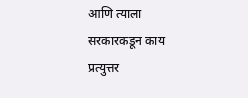आणि त्याला सरकारकडून काय प्रत्युत्तर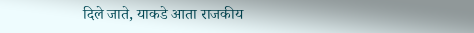दिले जाते, याकडे आता राजकीय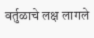वर्तुळाचे लक्ष लागले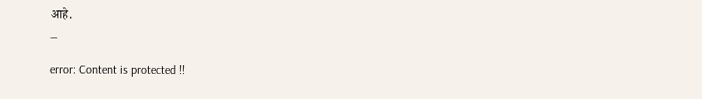आहे.
_

error: Content is protected !!